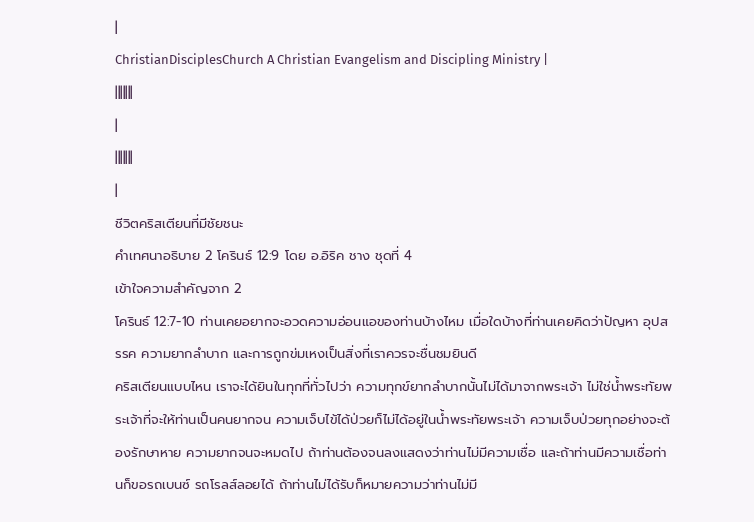|
ChristianDisciplesChurch A Christian Evangelism and Discipling Ministry |
|||||||
|
|||||||
|
ชีวิตคริสเตียนที่มีชัยชนะ
คำเทศนาอธิบาย 2 โครินธ์ 12:9 โดย อ.อิริค ชาง ชุดที่ 4
เข้าใจความสำคัญจาก 2
โครินธ์ 12:7-10 ท่านเคยอยากจะอวดความอ่อนแอของท่านบ้างไหม เมื่อใดบ้างที่ท่านเคยคิดว่าปัญหา อุปสรรค ความยากลำบาก และการถูกข่มเหงเป็นสิ่งที่เราควรจะชื่นชมยินดี
คริสเตียนแบบไหน เราจะได้ยินในทุกที่ทั่วไปว่า ความทุกข์ยากลำบากนั้นไม่ได้มาจากพระเจ้า ไม่ใช่น้ำพระทัยพระเจ้าที่จะให้ท่านเป็นคนยากจน ความเจ็บไข้ได้ป่วยก็ไม่ได้อยู่ในน้ำพระทัยพระเจ้า ความเจ็บป่วยทุกอย่างจะต้องรักษาหาย ความยากจนจะหมดไป ถ้าท่านต้องจนลงแสดงว่าท่านไม่มีความเชื่อ และถ้าท่านมีความเชื่อท่านก็ขอรถเบนซ์ รถโรลส์ลอยได้ ถ้าท่านไม่ได้รับก็หมายความว่าท่านไม่มี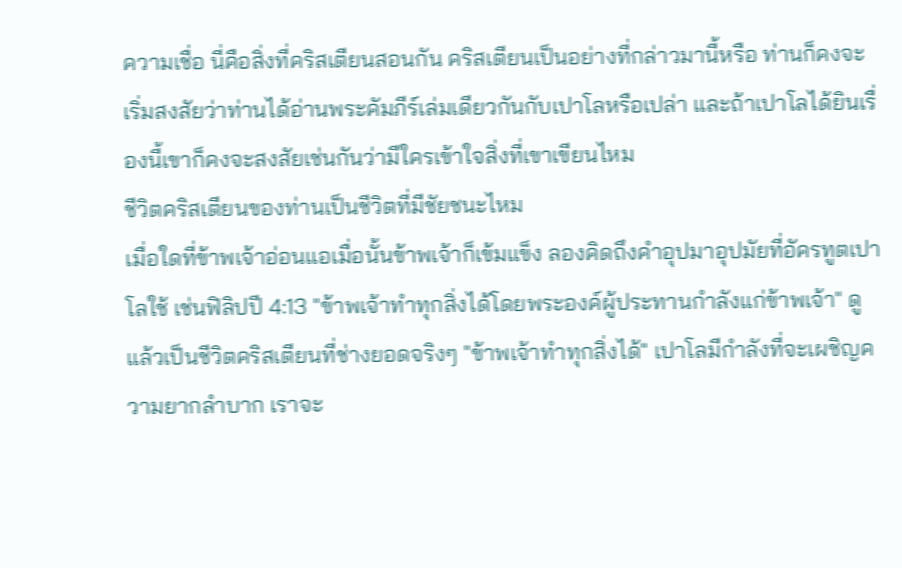ความเชื่อ นี่คือสิ่งที่คริสเตียนสอนกัน คริสเตียนเป็นอย่างที่กล่าวมานี้หรือ ท่านก็คงจะเริ่มสงสัยว่าท่านได้อ่านพระคัมภีร์เล่มเดียวกันกับเปาโลหรือเปล่า และถ้าเปาโลได้ยินเรื่องนี้เขาก็คงจะสงสัยเช่นกันว่ามีใครเข้าใจสิ่งที่เขาเขียนไหม
ชีวิตคริสเตียนของท่านเป็นชีวิตที่มีชัยชนะไหม
เมื่อใดที่ข้าพเจ้าอ่อนแอเมื่อนั้นข้าพเจ้าก็เข้มแข็ง ลองคิดถึงคำอุปมาอุปมัยที่อัครทูตเปาโลใช้ เช่นฟิลิปปี 4:13 "ข้าพเจ้าทำทุกสิ่งได้โดยพระองค์ผู้ประทานกำลังแก่ข้าพเจ้า" ดูแล้วเป็นชีวิตคริสเตียนที่ช่างยอดจริงๆ "ข้าพเจ้าทำทุกสิ่งได้" เปาโลมีกำลังที่จะเผชิญความยากลำบาก เราจะ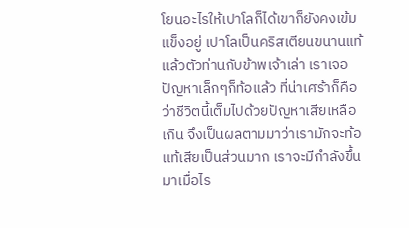โยนอะไรให้เปาโลก็ได้เขาก็ยังคงเข้มแข็งอยู่ เปาโลเป็นคริสเตียนขนานแท้ แล้วตัวท่านกับข้าพเจ้าเล่า เราเจอปัญหาเล็กๆก็ท้อแล้ว ที่น่าเศร้าก็คือว่าชีวิตนี้เต็มไปด้วยปัญหาเสียเหลือเกิน จึงเป็นผลตามมาว่าเรามักจะท้อแท้เสียเป็นส่วนมาก เราจะมีกำลังขึ้นมาเมื่อไร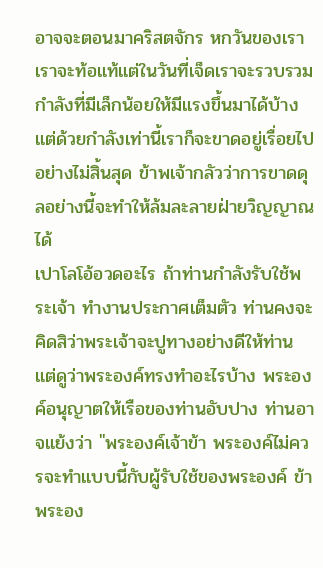อาจจะตอนมาคริสตจักร หกวันของเราเราจะท้อแท้แต่ในวันที่เจ็ดเราจะรวบรวมกำลังที่มีเล็กน้อยให้มีแรงขึ้นมาได้บ้าง แต่ด้วยกำลังเท่านี้เราก็จะขาดอยู่เรื่อยไปอย่างไม่สิ้นสุด ข้าพเจ้ากลัวว่าการขาดดุลอย่างนี้จะทำให้ล้มละลายฝ่ายวิญญาณได้
เปาโลโอ้อวดอะไร ถ้าท่านกำลังรับใช้พระเจ้า ทำงานประกาศเต็มตัว ท่านคงจะคิดสิว่าพระเจ้าจะปูทางอย่างดีให้ท่าน แต่ดูว่าพระองค์ทรงทำอะไรบ้าง พระองค์อนุญาตให้เรือของท่านอับปาง ท่านอาจแย้งว่า "พระองค์เจ้าข้า พระองค์ไม่ควรจะทำแบบนี้กับผู้รับใช้ของพระองค์ ข้าพระอง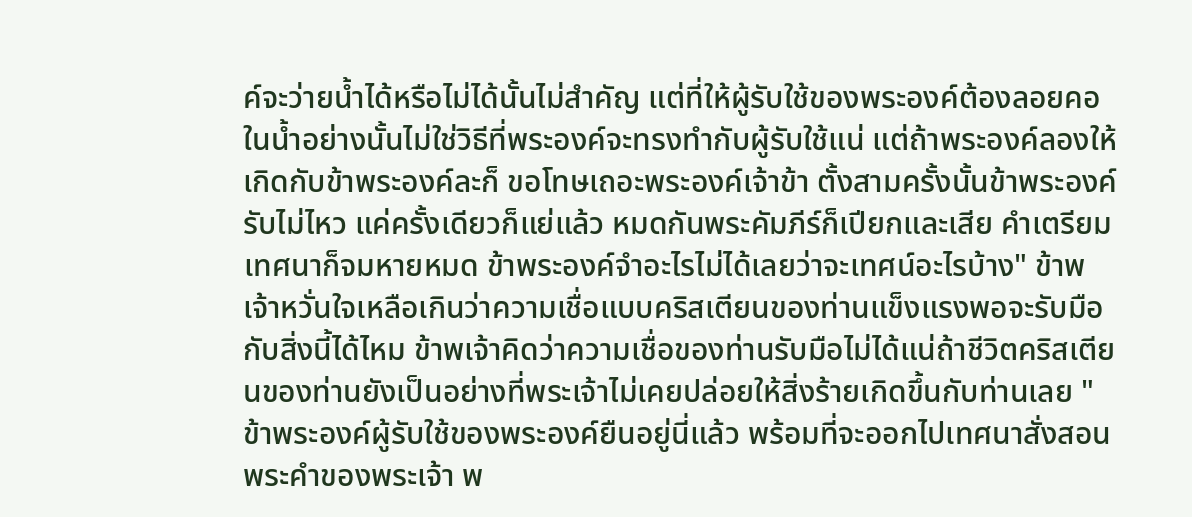ค์จะว่ายน้ำได้หรือไม่ได้นั้นไม่สำคัญ แต่ที่ให้ผู้รับใช้ของพระองค์ต้องลอยคอในน้ำอย่างนั้นไม่ใช่วิธีที่พระองค์จะทรงทำกับผู้รับใช้แน่ แต่ถ้าพระองค์ลองให้เกิดกับข้าพระองค์ละก็ ขอโทษเถอะพระองค์เจ้าข้า ตั้งสามครั้งนั้นข้าพระองค์รับไม่ไหว แค่ครั้งเดียวก็แย่แล้ว หมดกันพระคัมภีร์ก็เปียกและเสีย คำเตรียมเทศนาก็จมหายหมด ข้าพระองค์จำอะไรไม่ได้เลยว่าจะเทศน์อะไรบ้าง" ข้าพเจ้าหวั่นใจเหลือเกินว่าความเชื่อแบบคริสเตียนของท่านแข็งแรงพอจะรับมือกับสิ่งนี้ได้ไหม ข้าพเจ้าคิดว่าความเชื่อของท่านรับมือไม่ได้แน่ถ้าชีวิตคริสเตียนของท่านยังเป็นอย่างที่พระเจ้าไม่เคยปล่อยให้สิ่งร้ายเกิดขึ้นกับท่านเลย "ข้าพระองค์ผู้รับใช้ของพระองค์ยืนอยู่นี่แล้ว พร้อมที่จะออกไปเทศนาสั่งสอนพระคำของพระเจ้า พ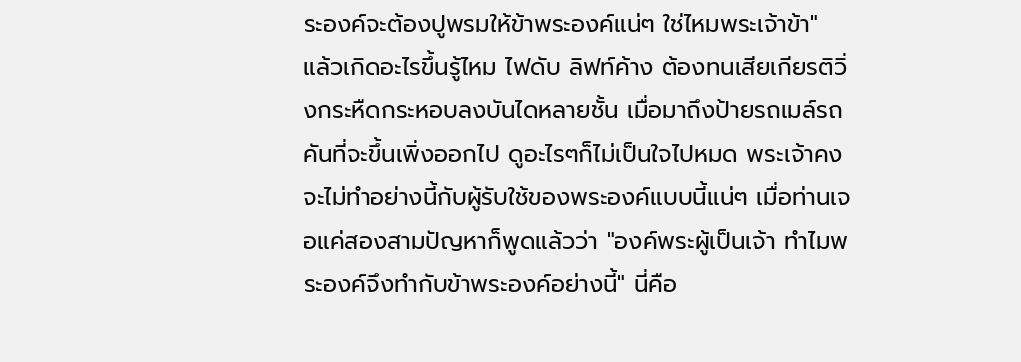ระองค์จะต้องปูพรมให้ข้าพระองค์แน่ๆ ใช่ไหมพระเจ้าข้า" แล้วเกิดอะไรขึ้นรู้ไหม ไฟดับ ลิฟท์ค้าง ต้องทนเสียเกียรติวิ่งกระหืดกระหอบลงบันไดหลายชั้น เมื่อมาถึงป้ายรถเมล์รถคันที่จะขึ้นเพิ่งออกไป ดูอะไรๆก็ไม่เป็นใจไปหมด พระเจ้าคงจะไม่ทำอย่างนี้กับผู้รับใช้ของพระองค์แบบนี้แน่ๆ เมื่อท่านเจอแค่สองสามปัญหาก็พูดแล้วว่า "องค์พระผู้เป็นเจ้า ทำไมพระองค์จึงทำกับข้าพระองค์อย่างนี้" นี่คือ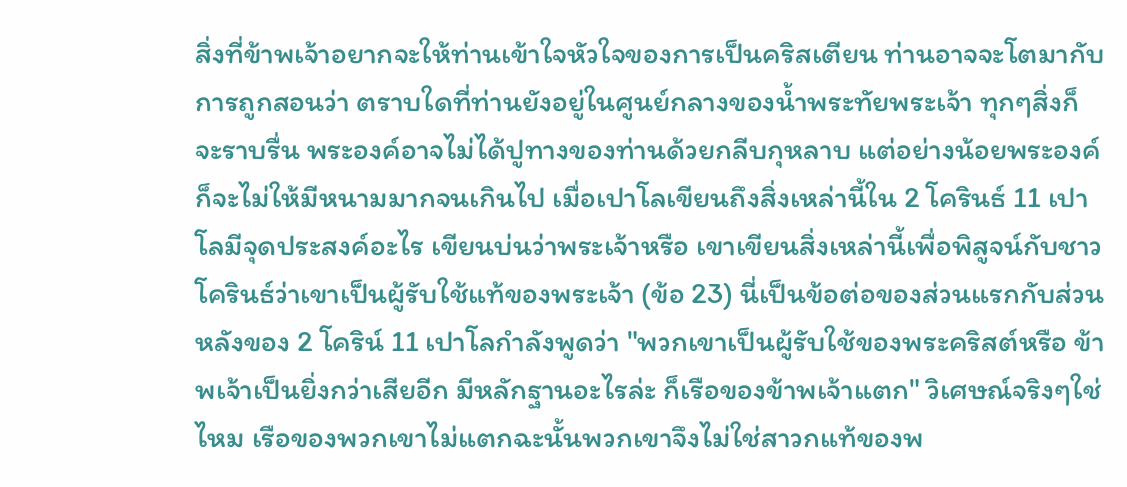สิ่งที่ข้าพเจ้าอยากจะให้ท่านเข้าใจหัวใจของการเป็นคริสเตียน ท่านอาจจะโตมากับการถูกสอนว่า ตราบใดที่ท่านยังอยู่ในศูนย์กลางของน้ำพระทัยพระเจ้า ทุกๆสิ่งก็จะราบรื่น พระองค์อาจไม่ได้ปูทางของท่านด้วยกลีบกุหลาบ แต่อย่างน้อยพระองค์ก็จะไม่ให้มีหนามมากจนเกินไป เมื่อเปาโลเขียนถึงสิ่งเหล่านี้ใน 2 โครินธ์ 11 เปาโลมีจุดประสงค์อะไร เขียนบ่นว่าพระเจ้าหรือ เขาเขียนสิ่งเหล่านี้เพื่อพิสูจน์กับชาวโครินธ์ว่าเขาเป็นผู้รับใช้แท้ของพระเจ้า (ข้อ 23) นี่เป็นข้อต่อของส่วนแรกกับส่วนหลังของ 2 โคริน์ 11 เปาโลกำลังพูดว่า "พวกเขาเป็นผู้รับใช้ของพระคริสต์หรือ ข้าพเจ้าเป็นยิ่งกว่าเสียอีก มีหลักฐานอะไรล่ะ ก็เรือของข้าพเจ้าแตก" วิเศษณ์จริงๆใช่ไหม เรือของพวกเขาไม่แตกฉะนั้นพวกเขาจึงไม่ใช่สาวกแท้ของพ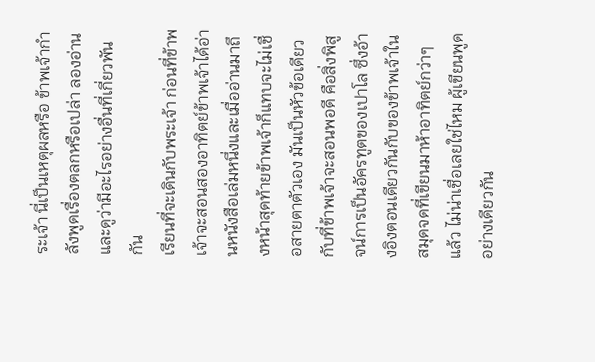ระเจ้า นี่เป็นเหตุผลหรือ ข้าพเจ้ากำลังพูดเรื่องตลกหรือเปล่า ลองอ่านและดูว่ามีอะไรอย่างอื่นที่เกี่ยวพันกัน
เรียนที่จะเดินกับพระเจ้า ก่อนที่ข้าพเจ้าจะสอนสองอาทิตย์ข้าพเจ้าได้อ่านหนังสือเล่มหนึ่งและเมื่ออ่านมาถึงหน้าสุดท้ายข้าพเจ้าก็แทบจะไม่เชื่อสายตาตัวเอง มันเป็นหัวข้อเดียวกับที่ข้าพเจ้าจะสอนพอดี คือสิ่งพิสูจน์การเป็นอัครทูตของเปาโล ซึ่งอ้างอิงตอนเดียวกันกับของข้าพเจ้าในสมุดจดที่เขียนมาห้าอาทิตย์กว่าๆแล้ว ไม่น่าเชื่อเลยใช่ไหม ผู้เขียนพูดอย่างเดียวกัน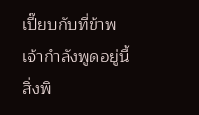เปี๊ยบกับที่ข้าพเจ้ากำลังพูดอยู่นี้
สิ่งพิ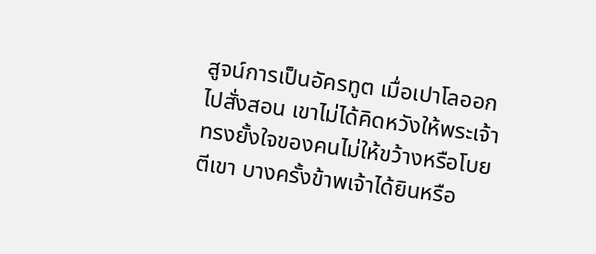สูจน์การเป็นอัครทูต เมื่อเปาโลออกไปสั่งสอน เขาไม่ได้คิดหวังให้พระเจ้าทรงยั้งใจของคนไม่ให้ขว้างหรือโบยตีเขา บางครั้งข้าพเจ้าได้ยินหรือ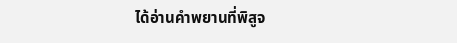ได้อ่านคำพยานที่พิสูจ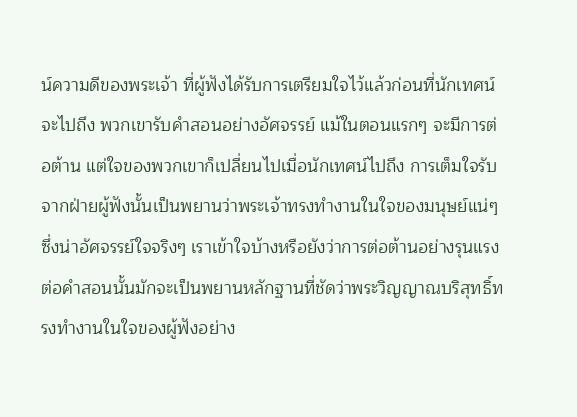น์ความดีของพระเจ้า ที่ผู้ฟังได้รับการเตรียมใจไว้แล้วก่อนที่นักเทศน์จะไปถึง พวกเขารับคำสอนอย่างอัศจรรย์ แม้ในตอนแรกๆ จะมีการต่อต้าน แต่ใจของพวกเขาก็เปลี่ยนไปเมื่อนักเทศน์ไปถึง การเต็มใจรับจากฝ่ายผู้ฟังนั้นเป็นพยานว่าพระเจ้าทรงทำงานในใจของมนุษย์แน่ๆ ซึ่งน่าอัศจรรย์ใจจริงๆ เราเข้าใจบ้างหรือยังว่าการต่อต้านอย่างรุนแรงต่อคำสอนนั้นมักจะเป็นพยานหลักฐานที่ชัดว่าพระวิญญาณบริสุทธิ์ทรงทำงานในใจของผู้ฟังอย่าง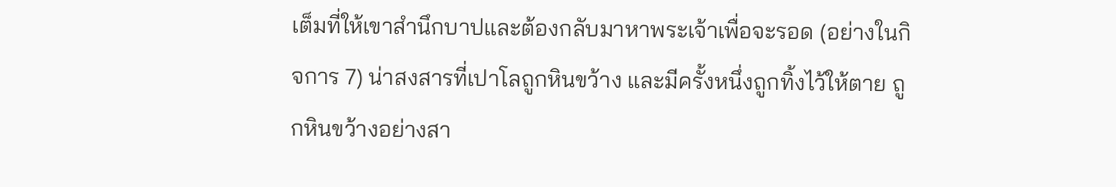เต็มที่ให้เขาสำนึกบาปและต้องกลับมาหาพระเจ้าเพื่อจะรอด (อย่างในกิจการ 7) น่าสงสารที่เปาโลถูกหินขว้าง และมีครั้งหนึ่งถูกทิ้งไว้ให้ตาย ถูกหินขว้างอย่างสา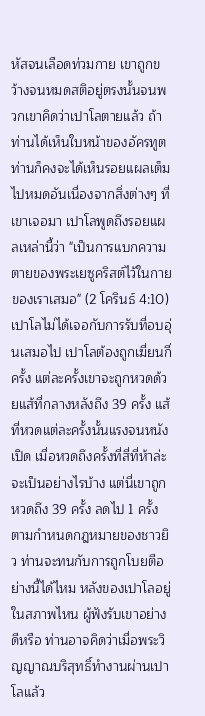หัสจนเลือดท่วมกาย เขาถูกขว้างจนหมดสติอยู่ตรงนั้นจนพวกเขาคิดว่าเปาโลตายแล้ว ถ้าท่านได้เห็นใบหน้าของอัครทูตท่านก็คงจะได้เห็นรอยแผลเต็มไปหมดอันเนื่องจากสิ่งต่างๆ ที่เขาเจอมา เปาโลพูดถึงรอยแผลเหล่านี้ว่า "เป็นการแบกความตายของพระเยซูคริสต์ไว้ในกายของเราเสมอ" (2 โครินธ์ 4:10) เปาโลไม่ได้เจอกับการรับที่อบอุ่นเสมอไป เปาโลต้องถูกเฆี่ยนกี่ครั้ง แต่ละครั้งเขาจะถูกหวดด้วยแส้ที่กลางหลังถึง 39 ครั้ง แส้ที่หวดแต่ละครั้งนั้นแรงจนหนังเปิด เมื่อหวดถึงครั้งที่สี่ที่ห้าล่ะจะเป็นอย่างไรบ้าง แต่นี่เขาถูกหวดถึง 39 ครั้ง ลดไป 1 ครั้งตามกำหนดกฎหมายของชาวยิว ท่านจะทนกับการถูกโบยตีอย่างนี้ได้ไหม หลังของเปาโลอยู่ในสภาพไหน ผู้ฟังรับเขาอย่างดีหรือ ท่านอาจคิดว่าเมื่อพระวิญญาณบริสุทธิ์ทำงานผ่านเปาโลแล้ว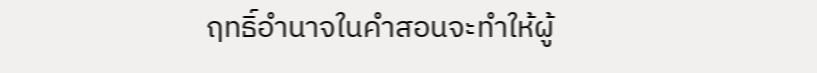ฤทธิ์อำนาจในคำสอนจะทำให้ผู้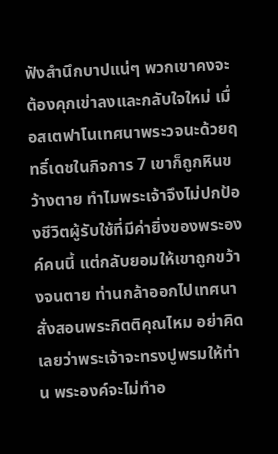ฟังสำนึกบาปแน่ๆ พวกเขาคงจะต้องคุกเข่าลงและกลับใจใหม่ เมื่อสเตฟาโนเทศนาพระวจนะด้วยฤทธิ์เดชในกิจการ 7 เขาก็ถูกหินขว้างตาย ทำไมพระเจ้าจึงไม่ปกป้องชีวิตผู้รับใช้ที่มีค่ายิ่งของพระองค์คนนี้ แต่กลับยอมให้เขาถูกขว้างจนตาย ท่านกล้าออกไปเทศนาสั่งสอนพระกิตติคุณไหม อย่าคิดเลยว่าพระเจ้าจะทรงปูพรมให้ท่าน พระองค์จะไม่ทำอ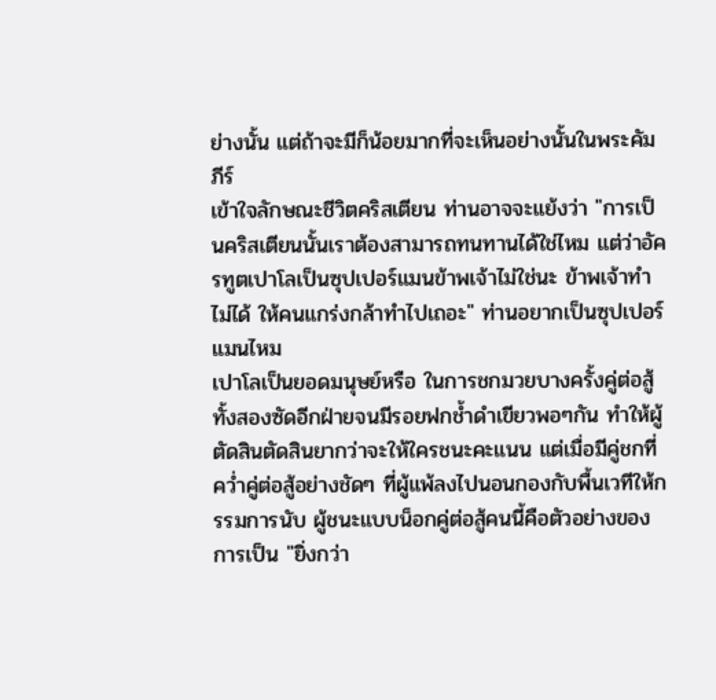ย่างนั้น แต่ถ้าจะมีก็น้อยมากที่จะเห็นอย่างนั้นในพระคัมภีร์
เข้าใจลักษณะชีวิตคริสเตียน ท่านอาจจะแย้งว่า "การเป็นคริสเตียนนั้นเราต้องสามารถทนทานได้ใช่ไหม แต่ว่าอัครทูตเปาโลเป็นซุปเปอร์แมนข้าพเจ้าไม่ใช่นะ ข้าพเจ้าทำไม่ได้ ให้คนแกร่งกล้าทำไปเถอะ" ท่านอยากเป็นซุปเปอร์แมนไหม
เปาโลเป็นยอดมนุษย์หรือ ในการชกมวยบางครั้งคู่ต่อสู้ทั้งสองซัดอีกฝ่ายจนมีรอยฟกช้ำดำเขียวพอๆกัน ทำให้ผู้ตัดสินตัดสินยากว่าจะให้ใครชนะคะแนน แต่เมื่อมีคู่ชกที่คว่ำคู่ต่อสู้อย่างชัดๆ ที่ผู้แพ้ลงไปนอนกองกับพื้นเวทีให้กรรมการนับ ผู้ชนะแบบน็อกคู่ต่อสู้คนนี้คือตัวอย่างของการเป็น "ยิ่งกว่า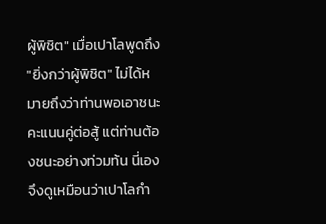ผู้พิชิต" เมื่อเปาโลพูดถึง "ยิ่งกว่าผู้พิชิต" ไม่ได้หมายถึงว่าท่านพอเอาชนะคะแนนคู่ต่อสู้ แต่ท่านต้องชนะอย่างท่วมท้น นี่เองจึงดูเหมือนว่าเปาโลกำ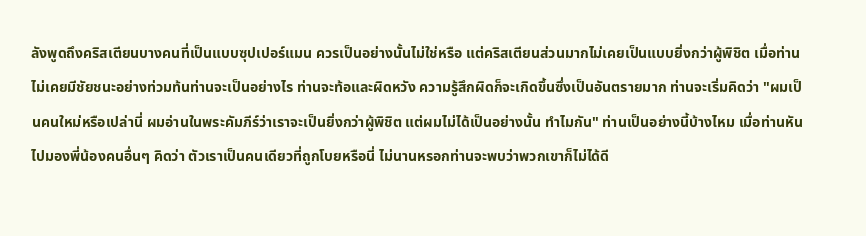ลังพูดถึงคริสเตียนบางคนที่เป็นแบบซุปเปอร์แมน ควรเป็นอย่างนั้นไม่ใช่หรือ แต่คริสเตียนส่วนมากไม่เคยเป็นแบบยิ่งกว่าผู้พิชิต เมื่อท่านไม่เคยมีชัยชนะอย่างท่วมท้นท่านจะเป็นอย่างไร ท่านจะท้อและผิดหวัง ความรู้สึกผิดก็จะเกิดขึ้นซึ่งเป็นอันตรายมาก ท่านจะเริ่มคิดว่า "ผมเป็นคนใหม่หรือเปล่านี่ ผมอ่านในพระคัมภีร์ว่าเราจะเป็นยิ่งกว่าผู้พิชิต แต่ผมไม่ได้เป็นอย่างนั้น ทำไมกัน" ท่านเป็นอย่างนี้บ้างไหม เมื่อท่านหันไปมองพี่น้องคนอื่นๆ คิดว่า ตัวเราเป็นคนเดียวที่ถูกโบยหรือนี่ ไม่นานหรอกท่านจะพบว่าพวกเขาก็ไม่ได้ดี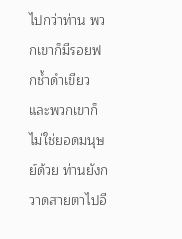ไปกว่าท่าน พวกเขาก็มีรอยฟกช้ำดำเขียว และพวกเขาก็ไม่ใช่ยอดมนุษย์ด้วย ท่านยังกวาดสายตาไปอี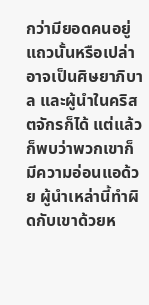กว่ามียอดคนอยู่แถวนั้นหรือเปล่า อาจเป็นศิษยาภิบาล และผู้นำในคริสตจักรก็ได้ แต่แล้วก็พบว่าพวกเขาก็มีความอ่อนแอด้วย ผู้นำเหล่านี้ทำผิดกับเขาด้วยห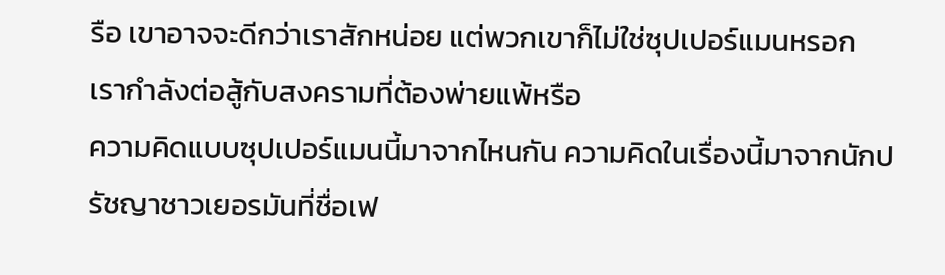รือ เขาอาจจะดีกว่าเราสักหน่อย แต่พวกเขาก็ไม่ใช่ซุปเปอร์แมนหรอก
เรากำลังต่อสู้กับสงครามที่ต้องพ่ายแพ้หรือ
ความคิดแบบซุปเปอร์แมนนี้มาจากไหนกัน ความคิดในเรื่องนี้มาจากนักปรัชญาชาวเยอรมันที่ชื่อเฟ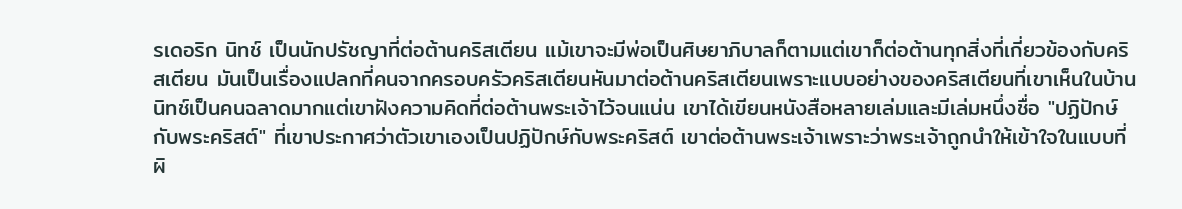รเดอริก นิทช์ เป็นนักปรัชญาที่ต่อต้านคริสเตียน แม้เขาจะมีพ่อเป็นศิษยาภิบาลก็ตามแต่เขาก็ต่อต้านทุกสิ่งที่เกี่ยวข้องกับคริสเตียน มันเป็นเรื่องแปลกที่คนจากครอบครัวคริสเตียนหันมาต่อต้านคริสเตียนเพราะแบบอย่างของคริสเตียนที่เขาเห็นในบ้าน นิทช์เป็นคนฉลาดมากแต่เขาฝังความคิดที่ต่อต้านพระเจ้าไว้จนแน่น เขาได้เขียนหนังสือหลายเล่มและมีเล่มหนึ่งชื่อ "ปฏิปักษ์กับพระคริสต์" ที่เขาประกาศว่าตัวเขาเองเป็นปฏิปักษ์กับพระคริสต์ เขาต่อต้านพระเจ้าเพราะว่าพระเจ้าถูกนำให้เข้าใจในแบบที่ผิ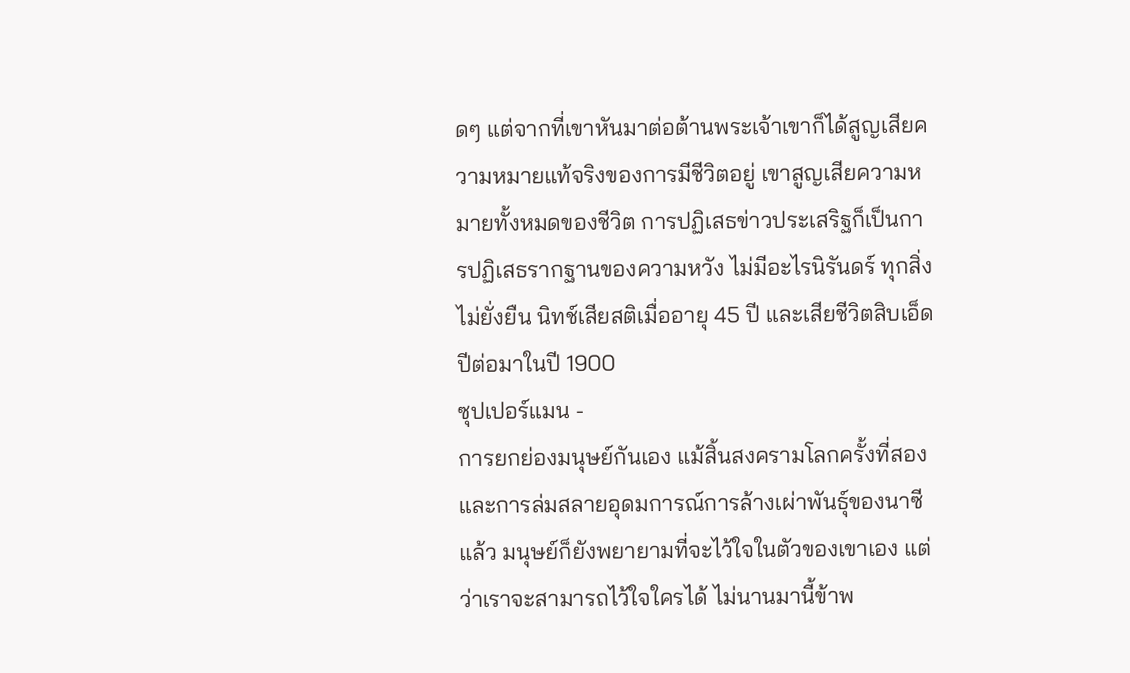ดๆ แต่จากที่เขาหันมาต่อต้านพระเจ้าเขาก็ได้สูญเสียความหมายแท้จริงของการมีชีวิตอยู่ เขาสูญเสียความหมายทั้งหมดของชีวิต การปฏิเสธข่าวประเสริฐก็เป็นการปฏิเสธรากฐานของความหวัง ไม่มีอะไรนิรันดร์ ทุกสิ่งไม่ยั่งยืน นิทช์เสียสติเมื่ออายุ 45 ปี และเสียชีวิตสิบเอ็ดปีต่อมาในปี 1900
ซุปเปอร์แมน -
การยกย่องมนุษย์กันเอง แม้สิ้นสงครามโลกครั้งที่สองและการล่มสลายอุดมการณ์การล้างเผ่าพันธุ์ของนาซีแล้ว มนุษย์ก็ยังพยายามที่จะไว้ใจในตัวของเขาเอง แต่ว่าเราจะสามารถไว้ใจใครได้ ไม่นานมานี้ข้าพ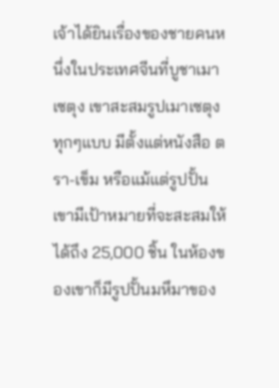เจ้าได้ยินเรื่องของชายคนหนึ่งในประเทศจีนที่บูชาเมาเซตุง เขาสะสมรูปเมาเซตุงทุกๆแบบ มีตั้งแต่หนังสือ ตรา-เข็ม หรือแม้แต่รูปปั้น เขามีเป้าหมายที่จะสะสมให้ได้ถึง 25,000 ชิ้น ในห้องของเขาก็มีรูปปั้นมหึมาของ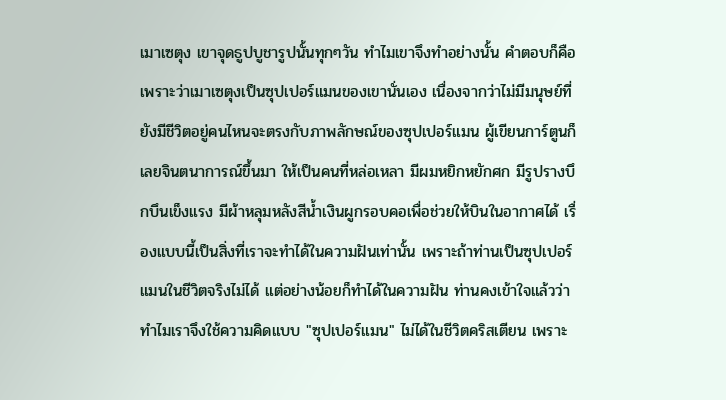เมาเซตุง เขาจุดธูปบูชารูปนั้นทุกๆวัน ทำไมเขาจึงทำอย่างนั้น คำตอบก็คือเพราะว่าเมาเซตุงเป็นซุปเปอร์แมนของเขานั่นเอง เนื่องจากว่าไม่มีมนุษย์ที่ยังมีชีวิตอยู่คนไหนจะตรงกับภาพลักษณ์ของซุปเปอร์แมน ผู้เขียนการ์ตูนก็เลยจินตนาการณ์ขึ้นมา ให้เป็นคนที่หล่อเหลา มีผมหยิกหยักศก มีรูปรางบึกบึนเข็งแรง มีผ้าหลุมหลังสีน้ำเงินผูกรอบคอเพื่อช่วยให้บินในอากาศได้ เรื่องแบบนี้เป็นสิ่งที่เราจะทำได้ในความฝันเท่านั้น เพราะถ้าท่านเป็นซุปเปอร์แมนในชีวิตจริงไม่ได้ แต่อย่างน้อยก็ทำได้ในความฝัน ท่านคงเข้าใจแล้วว่าทำไมเราจึงใช้ความคิดแบบ "ซุปเปอร์แมน" ไม่ได้ในชีวิตคริสเตียน เพราะ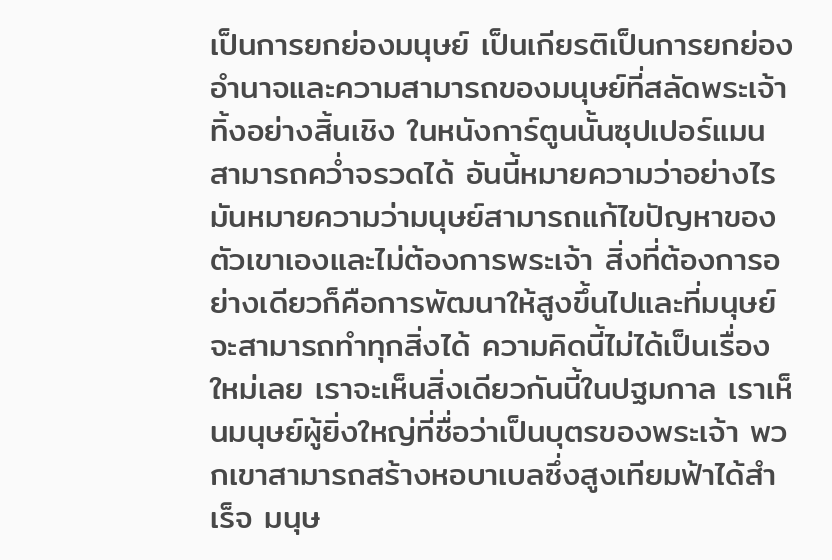เป็นการยกย่องมนุษย์ เป็นเกียรติเป็นการยกย่องอำนาจและความสามารถของมนุษย์ที่สลัดพระเจ้าทิ้งอย่างสิ้นเชิง ในหนังการ์ตูนนั้นซุปเปอร์แมนสามารถคว่ำจรวดได้ อันนี้หมายความว่าอย่างไร มันหมายความว่ามนุษย์สามารถแก้ไขปัญหาของตัวเขาเองและไม่ต้องการพระเจ้า สิ่งที่ต้องการอย่างเดียวก็คือการพัฒนาให้สูงขึ้นไปและที่มนุษย์จะสามารถทำทุกสิ่งได้ ความคิดนี้ไม่ได้เป็นเรื่องใหม่เลย เราจะเห็นสิ่งเดียวกันนี้ในปฐมกาล เราเห็นมนุษย์ผู้ยิ่งใหญ่ที่ชื่อว่าเป็นบุตรของพระเจ้า พวกเขาสามารถสร้างหอบาเบลซึ่งสูงเทียมฟ้าได้สำเร็จ มนุษ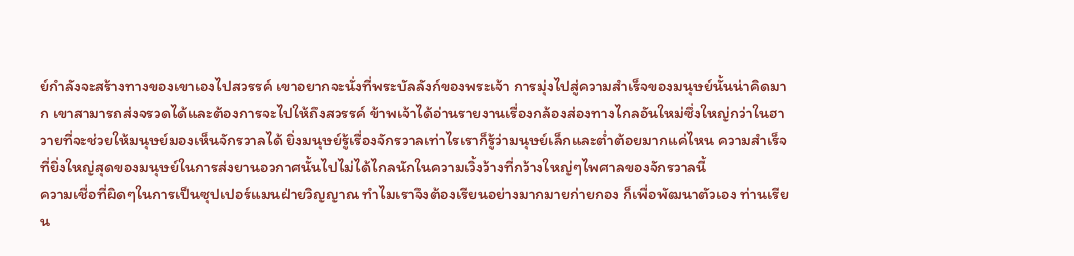ย์กำลังจะสร้างทางของเขาเองไปสวรรค์ เขาอยากจะนั่งที่พระบัลลังก์ของพระเจ้า การมุ่งไปสู่ความสำเร็จของมนุษย์นั้นน่าคิดมาก เขาสามารถส่งจรวดได้และต้องการจะไปให้ถึงสวรรค์ ข้าพเจ้าได้อ่านรายงานเรื่องกล้องส่องทางไกลอันใหม่ซึ่งใหญ่กว่าในฮาวายที่จะช่วยให้มนุษย์มองเห็นจักรวาลได้ ยิ่งมนุษย์รู้เรื่องจักรวาลเท่าไรเราก็รู้ว่ามนุษย์เล็กและต่ำต้อยมากแค่ไหน ความสำเร็จที่ยิ่งใหญ่สุดของมนุษย์ในการส่งยานอวกาศนั้นไปไม่ได้ไกลนักในความเวิ้งว้างที่กว้างใหญ่ๆไพศาลของจักรวาลนี้
ความเชื่อที่ผิดๆในการเป็นซุปเปอร์แมนฝ่ายวิญญาณ ทำไมเราจึงต้องเรียนอย่างมากมายก่ายกอง ก็เพื่อพัฒนาตัวเอง ท่านเรียน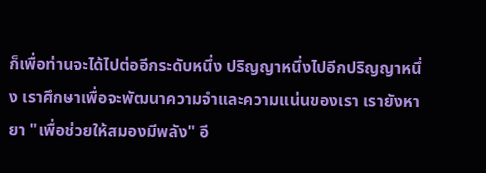ก็เพื่อท่านจะได้ไปต่ออีกระดับหนึ่ง ปริญญาหนึ่งไปอีกปริญญาหนึ่ง เราศึกษาเพื่อจะพัฒนาความจำและความแน่นของเรา เรายังหายา "เพื่อช่วยให้สมองมีพลัง" อี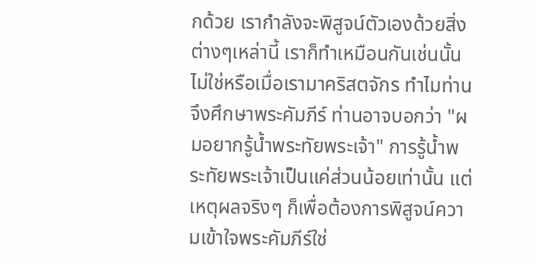กด้วย เรากำลังจะพิสูจน์ตัวเองด้วยสิ่งต่างๆเหล่านี้ เราก็ทำเหมือนกันเช่นนั้นไม่ใช่หรือเมื่อเรามาคริสตจักร ทำไมท่านจึงศึกษาพระคัมภีร์ ท่านอาจบอกว่า "ผมอยากรู้น้ำพระทัยพระเจ้า" การรู้น้ำพระทัยพระเจ้าเป็นแค่ส่วนน้อยเท่านั้น แต่เหตุผลจริงๆ ก็เพื่อต้องการพิสูจน์ความเข้าใจพระคัมภีร์ใช่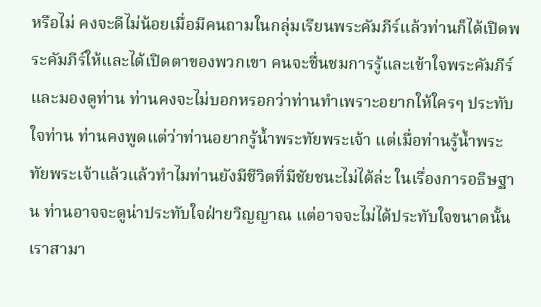หรือไม่ คงจะดีไม่น้อยเมื่อมีคนถามในกลุ่มเรียนพระคัมภีร์แล้วท่านก็ได้เปิดพระคัมภีร์ให้และได้เปิดตาของพวกเขา คนจะชื่นชมการรู้และเข้าใจพระคัมภีร์และมองดูท่าน ท่านคงจะไม่บอกหรอกว่าท่านทำเพราะอยากให้ใครๆ ประทับใจท่าน ท่านคงพูดแต่ว่าท่านอยากรู้น้ำพระทัยพระเจ้า แต่เมื่อท่านรู้น้ำพระทัยพระเจ้าแล้วแล้วทำไมท่านยังมีชีวิตที่มีชัยชนะไม่ได้ล่ะ ในเรื่องการอธิษฐาน ท่านอาจจะดูน่าประทับใจฝ่ายวิญญาณ แต่อาจจะไม่ได้ประทับใจขนาดนั้น เราสามา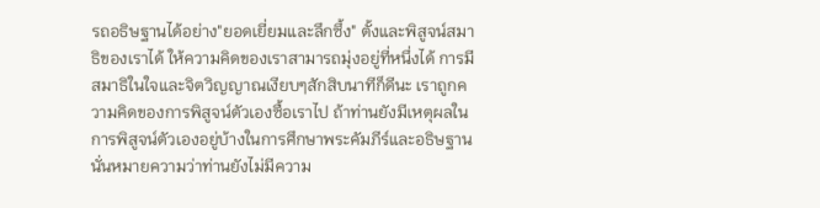รถอธิษฐานได้อย่าง"ยอดเยี่ยมและลึกซึ้ง" ตั้งและพิสูจน์สมาธิของเราได้ ให้ความคิดของเราสามารถมุ่งอยู่ที่หนึ่งได้ การมีสมาธิในใจและจิตวิญญาณเงียบๆสักสิบนาทีก็ดีนะ เราถูกความคิดของการพิสูจน์ตัวเองซื้อเราไป ถ้าท่านยังมีเหตุผลในการพิสูจน์ตัวเองอยู่บ้างในการศึกษาพระคัมภีร์และอธิษฐาน นั่นหมายความว่าท่านยังไม่มีความ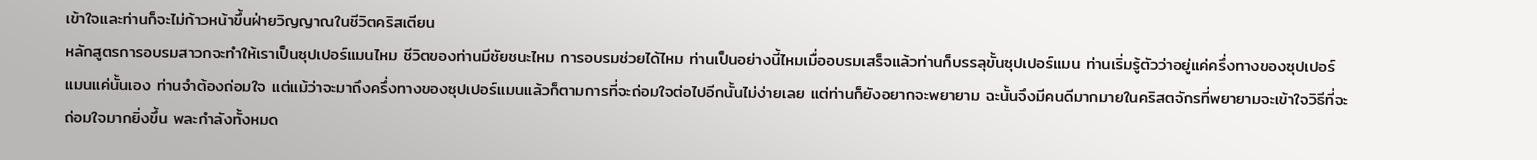เข้าใจและท่านก็จะไม่ก้าวหน้าขึ้นฝ่ายวิญญาณในชีวิตคริสเตียน
หลักสูตรการอบรมสาวกจะทำให้เราเป็นซุปเปอร์แมนไหม ชีวิตของท่านมีชัยชนะไหม การอบรมช่วยได้ไหม ท่านเป็นอย่างนี้ไหมเมื่ออบรมเสร็จแล้วท่านก็บรรลุขั้นซุปเปอร์แมน ท่านเริ่มรู้ตัวว่าอยู่แค่ครึ่งทางของซุปเปอร์แมนแค่นั้นเอง ท่านจำต้องถ่อมใจ แต่แม้ว่าจะมาถึงครึ่งทางของซุปเปอร์แมนแล้วก็ตามการที่จะถ่อมใจต่อไปอีกนั้นไม่ง่ายเลย แต่ท่านก็ยังอยากจะพยายาม ฉะนั้นจึงมีคนดีมากมายในคริสตจักรที่พยายามจะเข้าใจวิธีที่จะถ่อมใจมากยิ่งขึ้น พละกำลังทั้งหมด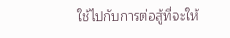ใช้ไปกับการต่อสู้ที่จะให้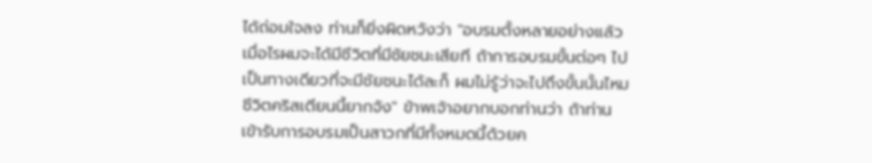ได้ถ่อมใจลง ท่านก็ยิ่งผิดหวังว่า "อบรมตั้งหลายอย่างแล้ว เมื่อไรผมจะได้มีชีวิตที่มีชัยชนะเสียที ถ้าการอบรมขั้นต่อๆ ไปเป็นทางเดียวที่จะมีชัยชนะได้ละก็ ผมไม่รู้ว่าจะไปถึงขั้นนั้นไหม ชีวิตคริสเตียนนี้ยากจัง" ข้าพเจ้าอยากบอกท่านว่า ถ้าท่านเข้ารับการอบรมเป็นสาวกที่มีทั้งหมดนี้ด้วยค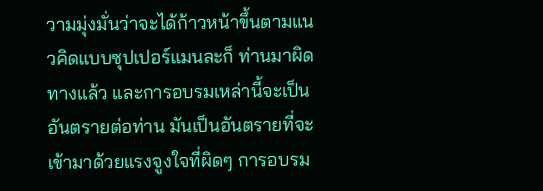วามมุ่งมั่นว่าจะได้ก้าวหน้าขึ้นตามแนวคิดแบบซุปเปอร์แมนละก็ ท่านมาผิดทางแล้ว และการอบรมเหล่านี้จะเป็นอันตรายต่อท่าน มันเป็นอันตรายที่จะเข้ามาด้วยแรงจูงใจที่ผิดๆ การอบรม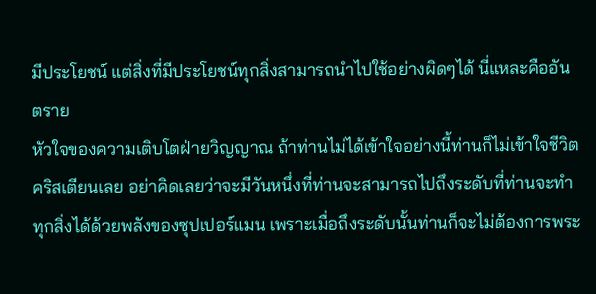มีประโยชน์ แต่สิ่งที่มีประโยชน์ทุกสิ่งสามารถนำไปใช้อย่างผิดๆได้ นี่แหละคืออันตราย
หัวใจของความเติบโตฝ่ายวิญญาณ ถ้าท่านไม่ได้เข้าใจอย่างนี้ท่านก็ไม่เข้าใจชีวิตคริสเตียนเลย อย่าคิดเลยว่าจะมีวันหนึ่งที่ท่านจะสามารถไปถึงระดับที่ท่านจะทำทุกสิ่งได้ด้วยพลังของซุปเปอร์แมน เพราะเมื่อถึงระดับนั้นท่านก็จะไม่ต้องการพระ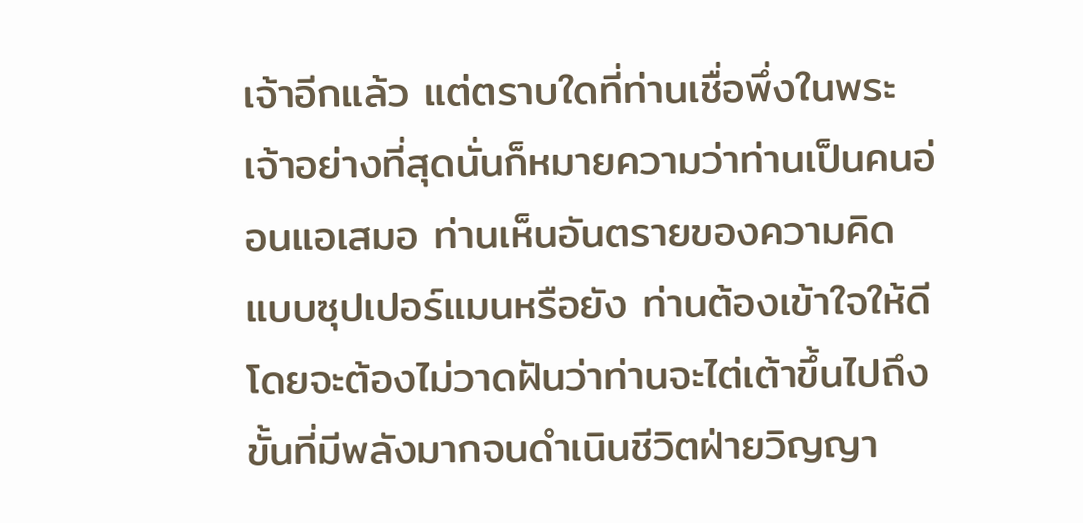เจ้าอีกแล้ว แต่ตราบใดที่ท่านเชื่อพึ่งในพระเจ้าอย่างที่สุดนั่นก็หมายความว่าท่านเป็นคนอ่อนแอเสมอ ท่านเห็นอันตรายของความคิดแบบซุปเปอร์แมนหรือยัง ท่านต้องเข้าใจให้ดีโดยจะต้องไม่วาดฝันว่าท่านจะไต่เต้าขึ้นไปถึงขั้นที่มีพลังมากจนดำเนินชีวิตฝ่ายวิญญา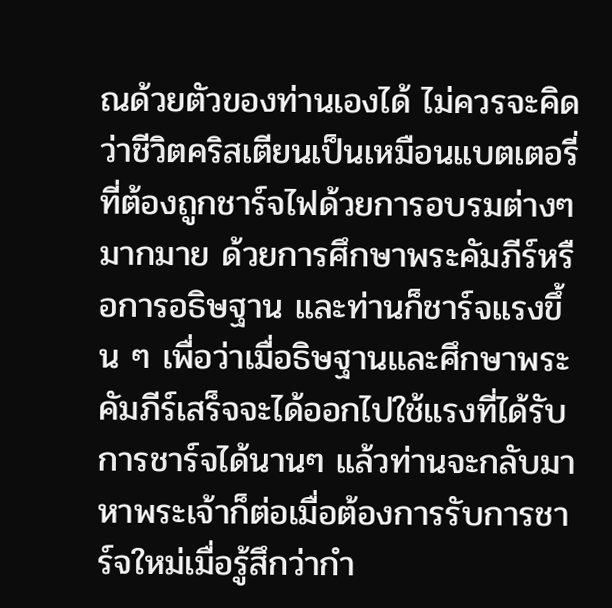ณด้วยตัวของท่านเองได้ ไม่ควรจะคิดว่าชีวิตคริสเตียนเป็นเหมือนแบตเตอรี่ที่ต้องถูกชาร์จไฟด้วยการอบรมต่างๆมากมาย ด้วยการศึกษาพระคัมภีร์หรือการอธิษฐาน และท่านก็ชาร์จแรงขึ้น ๆ เพื่อว่าเมื่อธิษฐานและศึกษาพระคัมภีร์เสร็จจะได้ออกไปใช้แรงที่ได้รับการชาร์จได้นานๆ แล้วท่านจะกลับมาหาพระเจ้าก็ต่อเมื่อต้องการรับการชาร์จใหม่เมื่อรู้สึกว่ากำ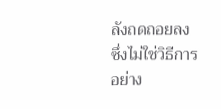ลังถดถอยลง ซึ่งไม่ใช่วิธีการอย่าง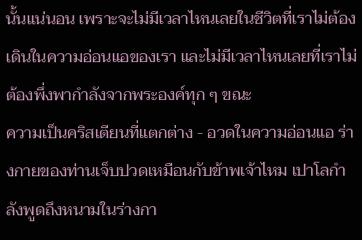นั้นแน่นอน เพราะจะไม่มีเวลาไหนเลยในชีวิตที่เราไม่ต้องเดินในความอ่อนแอของเรา และไม่มีเวลาไหนเลยที่เราไม่ต้องพึ่งพากำลังจากพระองค์ทุก ๆ ขณะ
ความเป็นคริสเตียนที่แตกต่าง - อวดในความอ่อนแอ ร่างกายของท่านเจ็บปวดเหมือนกับข้าพเจ้าไหม เปาโลกำลังพูดถึงหนามในร่างกา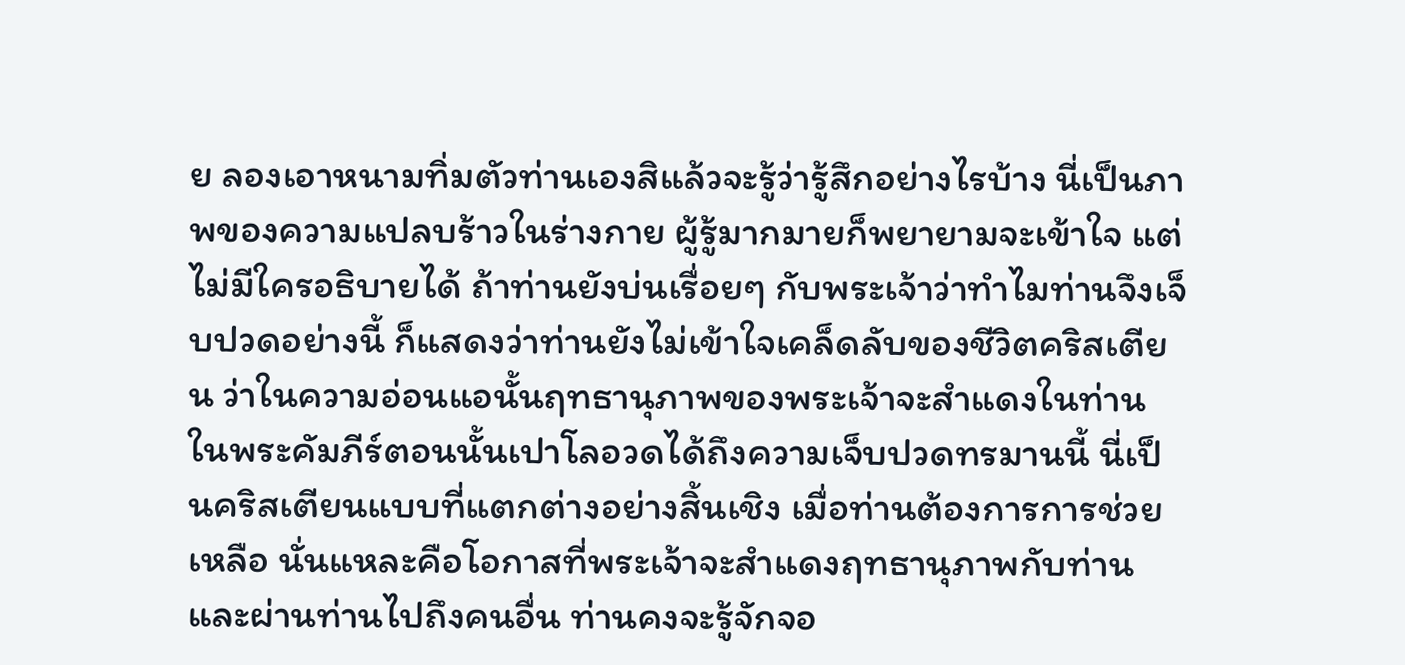ย ลองเอาหนามทิ่มตัวท่านเองสิแล้วจะรู้ว่ารู้สึกอย่างไรบ้าง นี่เป็นภาพของความแปลบร้าวในร่างกาย ผู้รู้มากมายก็พยายามจะเข้าใจ แต่ไม่มีใครอธิบายได้ ถ้าท่านยังบ่นเรื่อยๆ กับพระเจ้าว่าทำไมท่านจึงเจ็บปวดอย่างนี้ ก็แสดงว่าท่านยังไม่เข้าใจเคล็ดลับของชีวิตคริสเตียน ว่าในความอ่อนแอนั้นฤทธานุภาพของพระเจ้าจะสำแดงในท่าน ในพระคัมภีร์ตอนนั้นเปาโลอวดได้ถึงความเจ็บปวดทรมานนี้ นี่เป็นคริสเตียนแบบที่แตกต่างอย่างสิ้นเชิง เมื่อท่านต้องการการช่วยเหลือ นั่นแหละคือโอกาสที่พระเจ้าจะสำแดงฤทธานุภาพกับท่าน และผ่านท่านไปถึงคนอื่น ท่านคงจะรู้จักจอ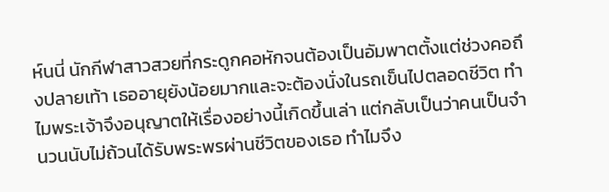ห์นนี่ นักกีฬาสาวสวยที่กระดูกคอหักจนต้องเป็นอัมพาตตั้งแต่ช่วงคอถึงปลายเท้า เธออายุยังน้อยมากและจะต้องนั่งในรถเข็นไปตลอดชีวิต ทำไมพระเจ้าจึงอนุญาตให้เรื่องอย่างนี้เกิดขึ้นเล่า แต่กลับเป็นว่าคนเป็นจำนวนนับไม่ถ้วนได้รับพระพรผ่านชีวิตของเธอ ทำไมจึง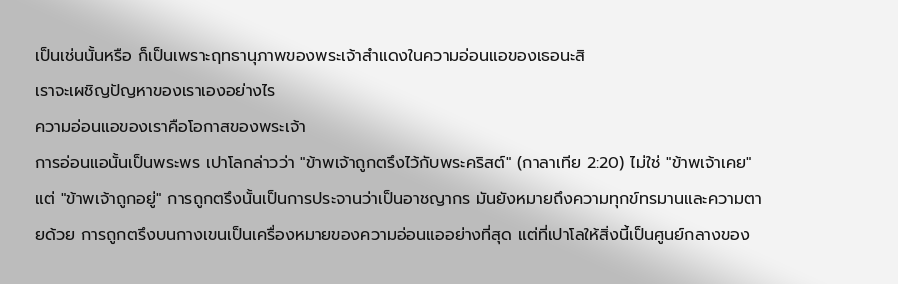เป็นเช่นนั้นหรือ ก็เป็นเพราะฤทธานุภาพของพระเจ้าสำแดงในความอ่อนแอของเธอนะสิ
เราจะเผชิญปัญหาของเราเองอย่างไร
ความอ่อนแอของเราคือโอกาสของพระเจ้า
การอ่อนแอนั้นเป็นพระพร เปาโลกล่าวว่า "ข้าพเจ้าถูกตรึงไว้กับพระคริสต์" (กาลาเทีย 2:20) ไม่ใช่ "ข้าพเจ้าเคย" แต่ "ข้าพเจ้าถูกอยู่" การถูกตรึงนั้นเป็นการประจานว่าเป็นอาชญากร มันยังหมายถึงความทุกข์ทรมานและความตายด้วย การถูกตรึงบนกางเขนเป็นเครื่องหมายของความอ่อนแออย่างที่สุด แต่ที่เปาโลให้สิ่งนี้เป็นศูนย์กลางของ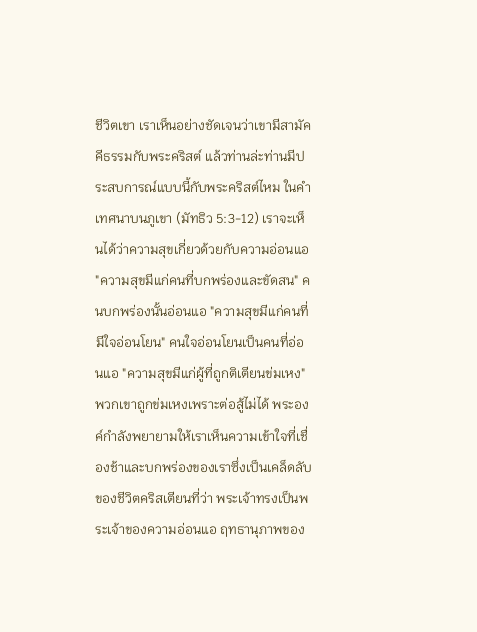ชีวิตเขา เราเห็นอย่างชัดเจนว่าเขามีสามัคคีธรรมกับพระคริสต์ แล้วท่านล่ะท่านมีประสบการณ์แบบนี้กับพระคริสต์ไหม ในคำเทศนาบนภูเขา (มัทธิว 5:3-12) เราจะเห็นได้ว่าความสุขเกี่ยวด้วยกับความอ่อนแอ "ความสุขมีแก่คนที่บกพร่องและขัดสน" คนบกพร่องนั้นอ่อนแอ "ความสุขมีแก่คนที่มีใจอ่อนโยน" คนใจอ่อนโยนเป็นคนที่อ่อนแอ "ความสุขมีแก่ผู้ที่ถูกติเตียนข่มเหง" พวกเขาถูกข่มเหงเพราะต่อสู้ไม่ได้ พระองค์กำลังพยายามให้เราเห็นความเข้าใจที่เชื่องช้าและบกพร่องของเราซึ่งเป็นเคล็ดลับของชีวิตคริสเตียนที่ว่า พระเจ้าทรงเป็นพระเจ้าของความอ่อนแอ ฤทธานุภาพของ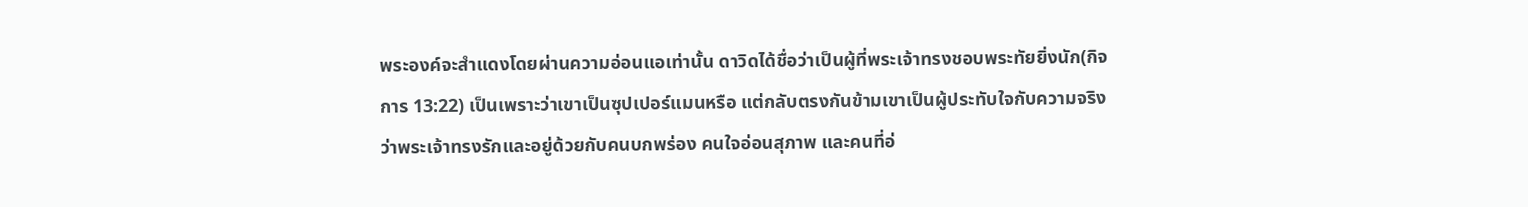พระองค์จะสำแดงโดยผ่านความอ่อนแอเท่านั้น ดาวิดได้ชื่อว่าเป็นผู้ที่พระเจ้าทรงชอบพระทัยยิ่งนัก(กิจการ 13:22) เป็นเพราะว่าเขาเป็นซุปเปอร์แมนหรือ แต่กลับตรงกันข้ามเขาเป็นผู้ประทับใจกับความจริงว่าพระเจ้าทรงรักและอยู่ด้วยกับคนบกพร่อง คนใจอ่อนสุภาพ และคนที่อ่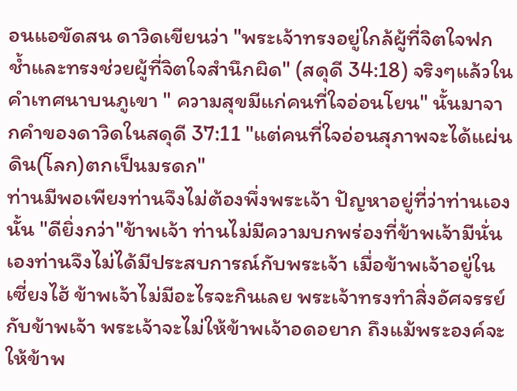อนแอขัดสน ดาวิดเขียนว่า "พระเจ้าทรงอยู่ใกล้ผู้ที่จิตใจฟกช้ำและทรงช่วยผู้ที่จิตใจสำนึกผิด" (สดุดี 34:18) จริงๆแล้วในคำเทศนาบนภูเขา " ความสุขมีแก่คนที่ใจอ่อนโยน" นั้นมาจากคำของดาวิดในสดุดี 37:11 "แต่คนที่ใจอ่อนสุภาพจะได้แผ่นดิน(โลก)ตกเป็นมรดก"
ท่านมีพอเพียงท่านจึงไม่ต้องพึ่งพระเจ้า ปัญหาอยู่ที่ว่าท่านเองนั้น "ดียิ่งกว่า"ข้าพเจ้า ท่านไม่มีความบกพร่องที่ข้าพเจ้ามีนั่นเองท่านจึงไม่ได้มีประสบการณ์กับพระเจ้า เมื่อข้าพเจ้าอยู่ในเซี่ยงไฮ้ ข้าพเจ้าไม่มีอะไรจะกินเลย พระเจ้าทรงทำสิ่งอัศจรรย์กับข้าพเจ้า พระเจ้าจะไม่ให้ข้าพเจ้าอดอยาก ถึงแม้พระองค์จะให้ข้าพ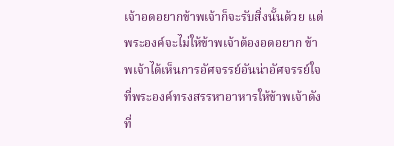เจ้าอดอยากข้าพเจ้าก็จะรับสิ่งนั้นด้วย แต่พระองค์จะไม่ให้ข้าพเจ้าต้องอดอยาก ข้าพเจ้าได้เห็นการอัศจรรย์อันน่าอัศจรรย์ใจที่พระองค์ทรงสรรหาอาหารให้ข้าพเจ้าดังที่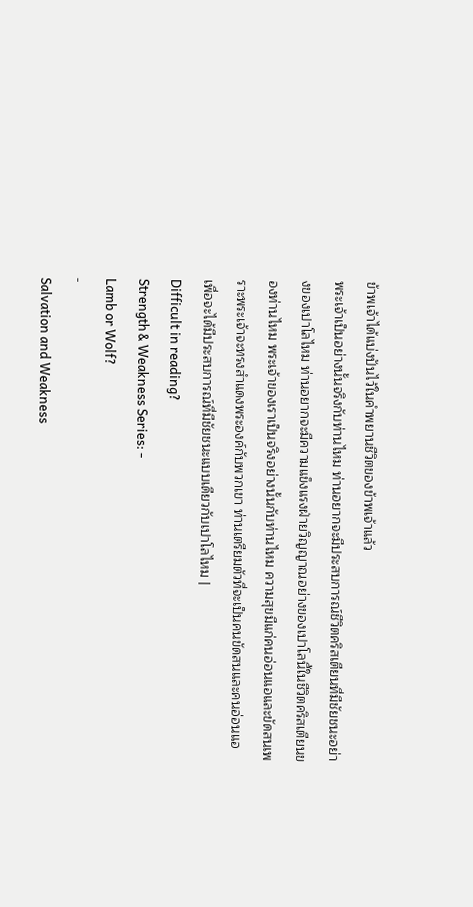ข้าพเจ้าได้แบ่งปันไว้ในคำพยานชีวิตของข้าพเจ้าแล้ว
พระเจ้าเป็นอย่างนั้นจริงกับท่านไหม ท่านอยากจะมีประสบการณ์ชีวิตคริสเตียนที่มีชัยชนะอย่างของเปาโลไหม ท่านอยากจะมีความแข็งแรงฝ่ายวิญญาณอย่างของเปาโลนี้ในชีวิตคริสเตียนของท่านไหม พระเจ้าของเราเป็นจริงอย่างนั้นกับท่านไหม ความสุขมีแก่คนอ่อนแอและขัดสนเพราะพระเจ้าจะทรงสำแดงพระองค์กับพวกเขา ท่านเตรียมตัวที่จะเป็นคนขัดสนและคนอ่อนแอเพื่อจะได้มีประสบการณ์ที่มีชัยชนะแบบเดียวกับเปาโลไหม |
Difficult in reading?
Strength & Weakness Series: -
Lamb or Wolf?
-
Salvation and Weakness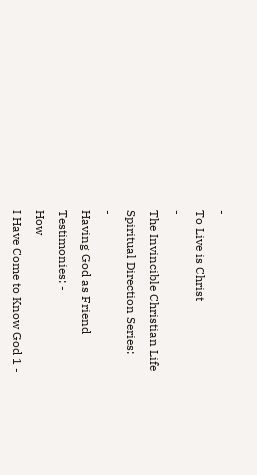-
To Live is Christ
-
The Invincible Christian Life
Spiritual Direction Series:
-
Having God as Friend
Testimonies: -
How
I Have Come to Know God 1 -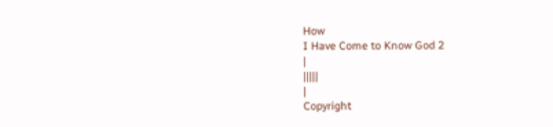How
I Have Come to Know God 2
|
|||||
|
Copyright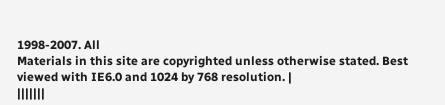1998-2007. All
Materials in this site are copyrighted unless otherwise stated. Best
viewed with IE6.0 and 1024 by 768 resolution. |
|||||||